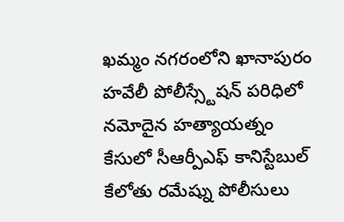ఖమ్మం నగరంలోని ఖానాపురం హవేలీ పోలీస్స్టేషన్ పరిధిలో నమోదైన హత్యాయత్నం కేసులో సీఆర్పీఎఫ్ కానిస్టేబుల్ కేలోతు రమేష్ను పోలీసులు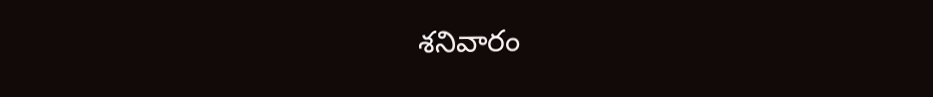శనివారం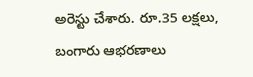అరెస్టు చేశారు. రూ.35 లక్షలు, బంగారు ఆభరణాలు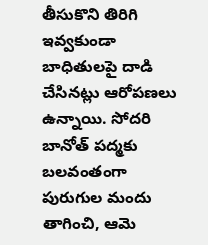తీసుకొని తిరిగి ఇవ్వకుండా బాధితులపై దాడి చేసినట్లు ఆరోపణలు ఉన్నాయి. సోదరి బానోత్ పద్మకు బలవంతంగా పురుగుల మందు తాగించి, ఆమె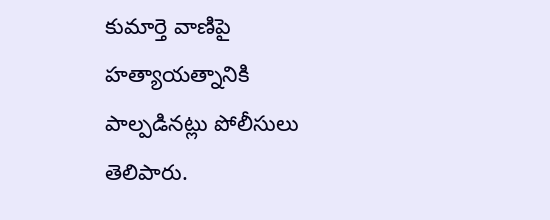కుమార్తె వాణిపై హత్యాయత్నానికి పాల్పడినట్లు పోలీసులు తెలిపారు.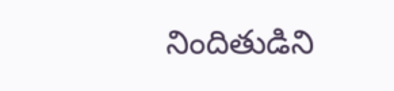నిందితుడిని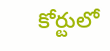కోర్టులో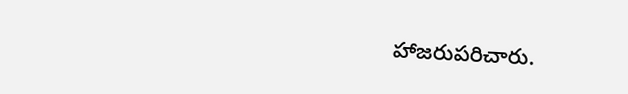హాజరుపరిచారు.